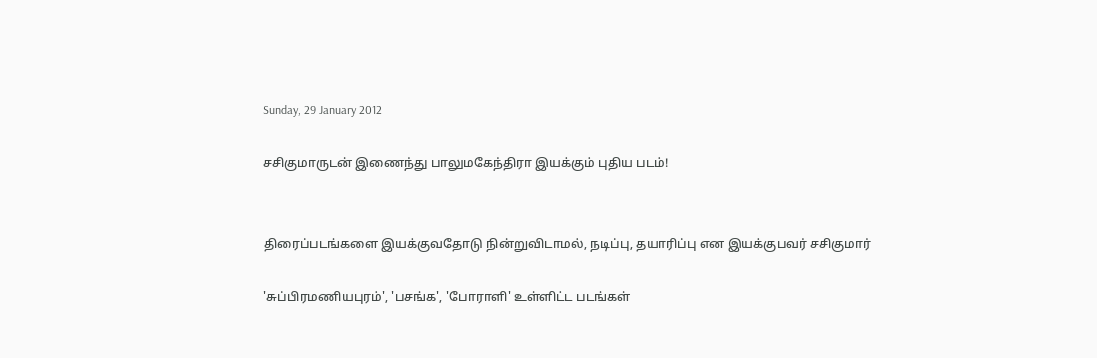Sunday, 29 January 2012

சசிகுமாருடன் இணைந்து பாலுமகேந்திரா இயக்கும் புதிய படம்!


திரைப்படங்களை இயக்குவதோடு நின்றுவிடாமல், நடிப்பு, தயாரிப்பு என இயக்குபவர் சசிகுமார்

'சுப்பிரமணியபுரம்', 'பசங்க', 'போராளி' உள்ளிட்ட படங்கள்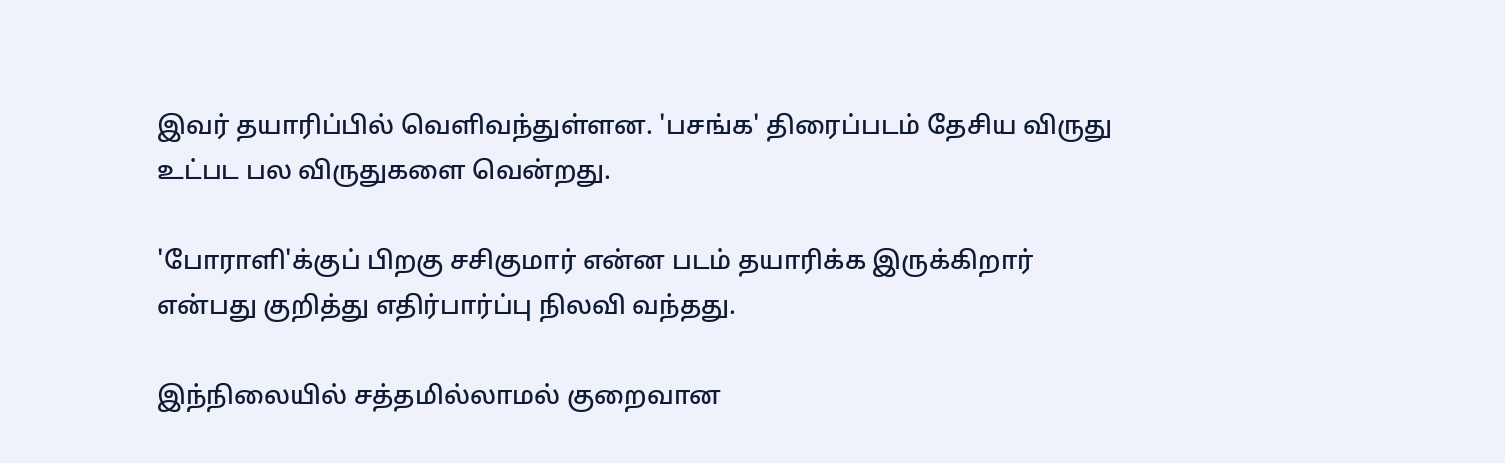இவர் தயாரிப்பில் வெளிவந்துள்ளன. 'பசங்க' திரைப்படம் தேசிய விருது உட்பட பல விருதுகளை வென்றது.

'போராளி'க்குப் பிறகு சசிகுமார் என்ன படம் தயாரிக்க இருக்கிறார் என்பது குறித்து எதிர்பார்ப்பு நிலவி வந்தது.

இந்நிலையில் சத்தமில்லாமல் குறைவான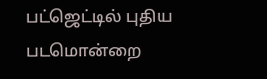பட்ஜெட்டில் புதிய படமொன்றை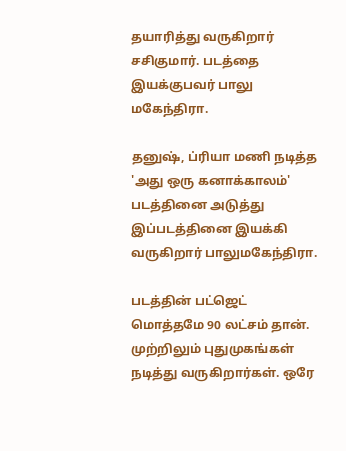தயாரித்து வருகிறார் சசிகுமார். படத்தை இயக்குபவர் பாலு மகேந்திரா.

தனுஷ், ப்ரியா மணி நடித்த 'அது ஒரு கனாக்காலம்' படத்தினை அடுத்து இப்படத்தினை இயக்கி வருகிறார் பாலுமகேந்திரா.

படத்தின் பட்ஜெட் மொத்தமே 90 லட்சம் தான். முற்றிலும் புதுமுகங்கள் நடித்து வருகிறார்கள். ஒரே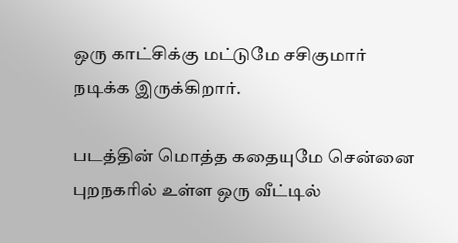ஒரு காட்சிக்கு மட்டுமே சசிகுமார் நடிக்க இருக்கிறார்.

படத்தின் மொத்த கதையுமே சென்னை புறநகரில் உள்ள ஒரு வீட்டில்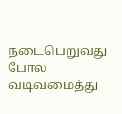நடைபெறுவது போல வடிவமைத்து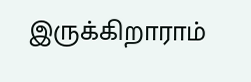இருக்கிறாராம்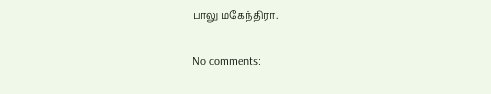பாலு மகேந்திரா.

No comments: